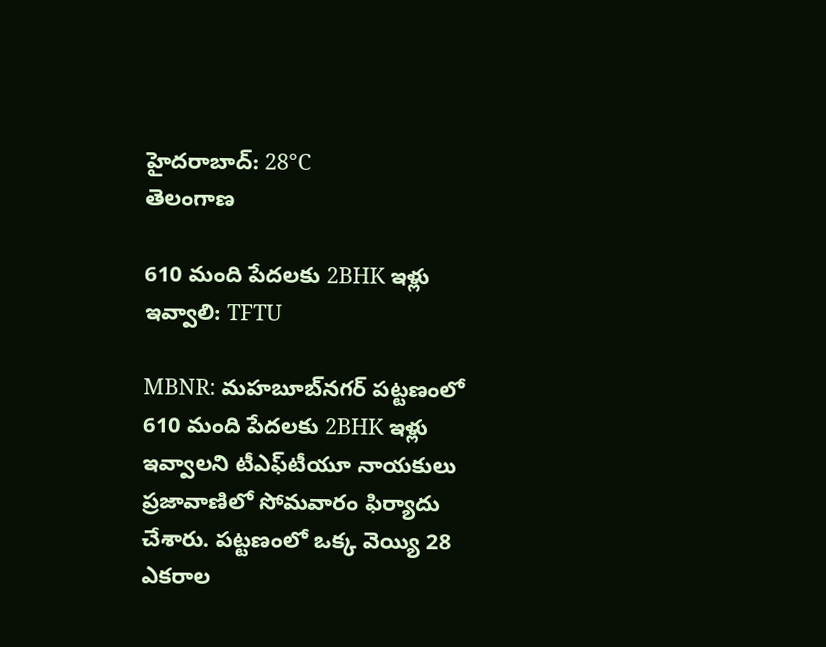హైదరాబాద్: 28°C
తెలంగాణ

610 మంది పేదలకు 2BHK ఇళ్లు ఇవ్వాలి: TFTU

MBNR: మహబూబ్‌నగర్ ‌పట్టణంలో 610 మంది పేదలకు 2BHK ఇళ్లు ఇవ్వాలని టీఎఫ్‌టీయూ నాయకులు ప్రజావాణిలో సోమవారం ఫిర్యాదు చేశారు. పట్టణంలో ఒక్క వెయ్యి 28 ఎకరాల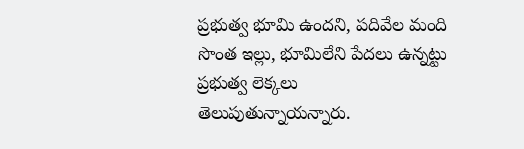ప్రభుత్వ భూమి ఉందని, పదివేల మంది సొంత ఇల్లు, భూమిలేని పేదలు ఉన్నట్టు ప్రభుత్వ లెక్కలు తెలుపుతున్నాయన్నారు.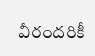వీరందరికీ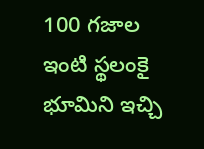100 గజాల ఇంటి స్థలంకై భూమిని ఇచ్చి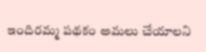ఇందిరమ్మ పథకం అమలు చేయాలని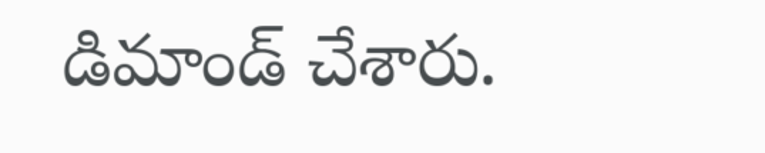డిమాండ్ చేశారు.